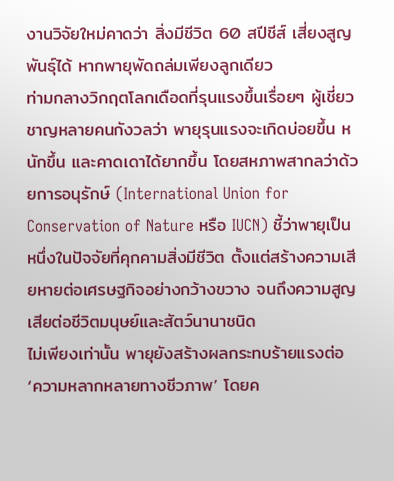งานวิจัยใหม่คาดว่า สิ่งมีชีวิต 60 สปีชีส์ เสี่ยงสูญพันธุ์ได้ หากพายุพัดถล่มเพียงลูกเดียว
ท่ามกลางวิกฤตโลกเดือดที่รุนแรงขึ้นเรื่อยๆ ผู้เชี่ยวชาญหลายคนกังวลว่า พายุรุนแรงจะเกิดบ่อยขึ้น หนักขึ้น และคาดเดาได้ยากขึ้น โดยสหภาพสากลว่าด้วยการอนุรักษ์ (International Union for Conservation of Nature หรือ IUCN) ชี้ว่าพายุเป็นหนึ่งในปัจจัยที่คุกคามสิ่งมีชีวิต ตั้งแต่สร้างความเสียหายต่อเศรษฐกิจอย่างกว้างขวาง จนถึงความสูญเสียต่อชีวิตมนุษย์และสัตว์นานาชนิด
ไม่เพียงเท่านั้น พายุยังสร้างผลกระทบร้ายแรงต่อ ‘ความหลากหลายทางชีวภาพ’ โดยค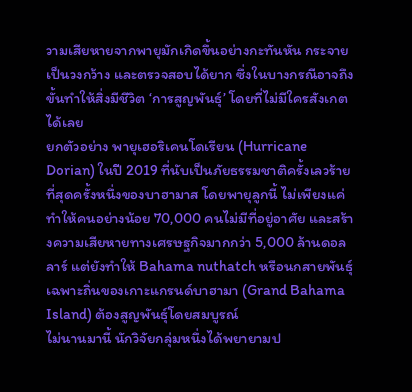วามเสียหายจากพายุมักเกิดขึ้นอย่างกะทันหัน กระจายเป็นวงกว้าง และตรวจสอบได้ยาก ซึ่งในบางกรณีอาจถึงขั้นทำให้สิ่งมีชีวิต ‘การสูญพันธุ์’ โดยที่ไม่มีใครสังเกตได้เลย
ยกตัวอย่าง พายุเฮอริเคนโดเรียน (Hurricane Dorian) ในปี 2019 ที่นับเป็นภัยธรรมชาติครั้งเลวร้ายที่สุดครั้งหนึ่งของบาฮามาส โดยพายุลูกนี้ ไม่เพียงแค่ทำให้คนอย่างน้อย 70,000 คนไม่มีที่อยู่อาศัย และสร้างความเสียหายทางเศรษฐกิจมากกว่า 5,000 ล้านดอลลาร์ แต่ยังทำให้ Bahama nuthatch หรือนกสายพันธุ์เฉพาะถิ่นของเกาะแกรนด์บาฮามา (Grand Bahama Island) ต้องสูญพันธุ์โดยสมบูรณ์
ไม่นานมานี้ นักวิจัยกลุ่มหนึ่งได้พยายามป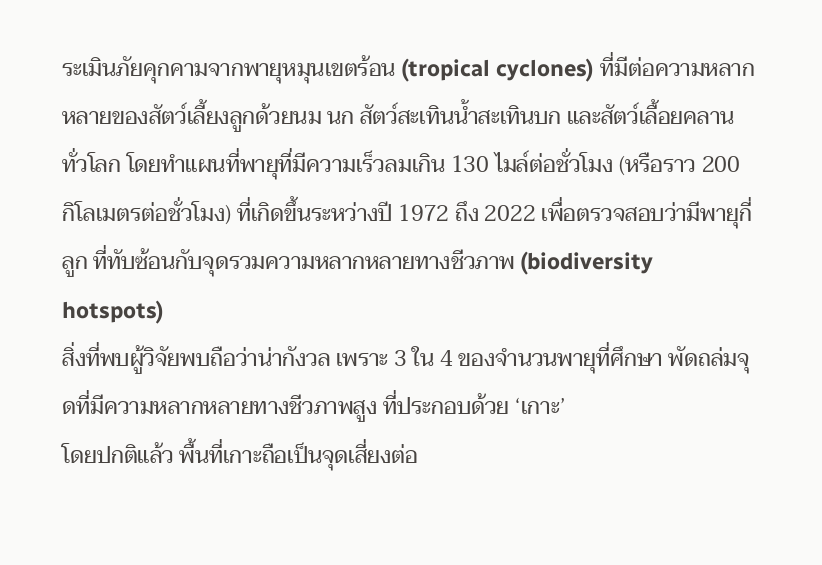ระเมินภัยคุกคามจากพายุหมุนเขตร้อน (tropical cyclones) ที่มีต่อความหลากหลายของสัตว์เลี้ยงลูกด้วยนม นก สัตว์สะเทินน้ำสะเทินบก และสัตว์เลื้อยคลานทั่วโลก โดยทำแผนที่พายุที่มีความเร็วลมเกิน 130 ไมล์ต่อชั่วโมง (หรือราว 200 กิโลเมตรต่อชั่วโมง) ที่เกิดขึ้นระหว่างปี 1972 ถึง 2022 เพื่อตรวจสอบว่ามีพายุกี่ลูก ที่ทับซ้อนกับจุดรวมความหลากหลายทางชีวภาพ (biodiversity hotspots)
สิ่งที่พบผู้วิจัยพบถือว่าน่ากังวล เพราะ 3 ใน 4 ของจำนวนพายุที่ศึกษา พัดถล่มจุดที่มีความหลากหลายทางชีวภาพสูง ที่ประกอบด้วย ‘เกาะ’
โดยปกติแล้ว พื้นที่เกาะถือเป็นจุดเสี่ยงต่อ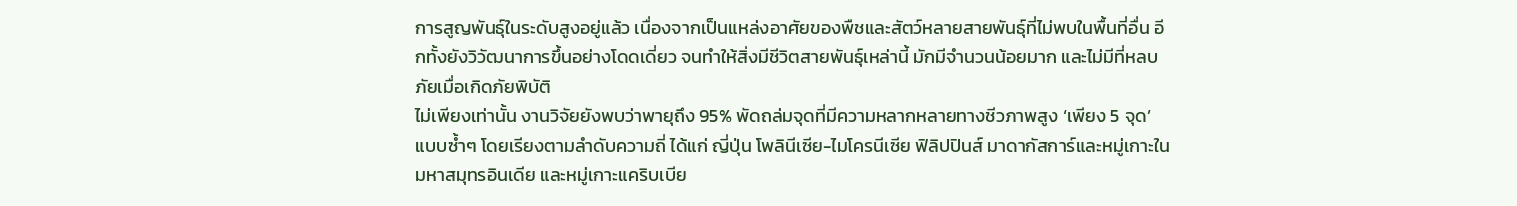การสูญพันธุ์ในระดับสูงอยู่แล้ว เนื่องจากเป็นแหล่งอาศัยของพืชและสัตว์หลายสายพันธุ์ที่ไม่พบในพื้นที่อื่น อีกทั้งยังวิวัฒนาการขึ้นอย่างโดดเดี่ยว จนทำให้สิ่งมีชีวิตสายพันธุ์เหล่านี้ มักมีจำนวนน้อยมาก และไม่มีที่หลบภัยเมื่อเกิดภัยพิบัติ
ไม่เพียงเท่านั้น งานวิจัยยังพบว่าพายุถึง 95% พัดถล่มจุดที่มีความหลากหลายทางชีวภาพสูง ‘เพียง 5 จุด’ แบบซ้ำๆ โดยเรียงตามลำดับความถี่ ได้แก่ ญี่ปุ่น โพลินีเซีย-ไมโครนีเซีย ฟิลิปปินส์ มาดากัสการ์และหมู่เกาะในมหาสมุทรอินเดีย และหมู่เกาะแคริบเบีย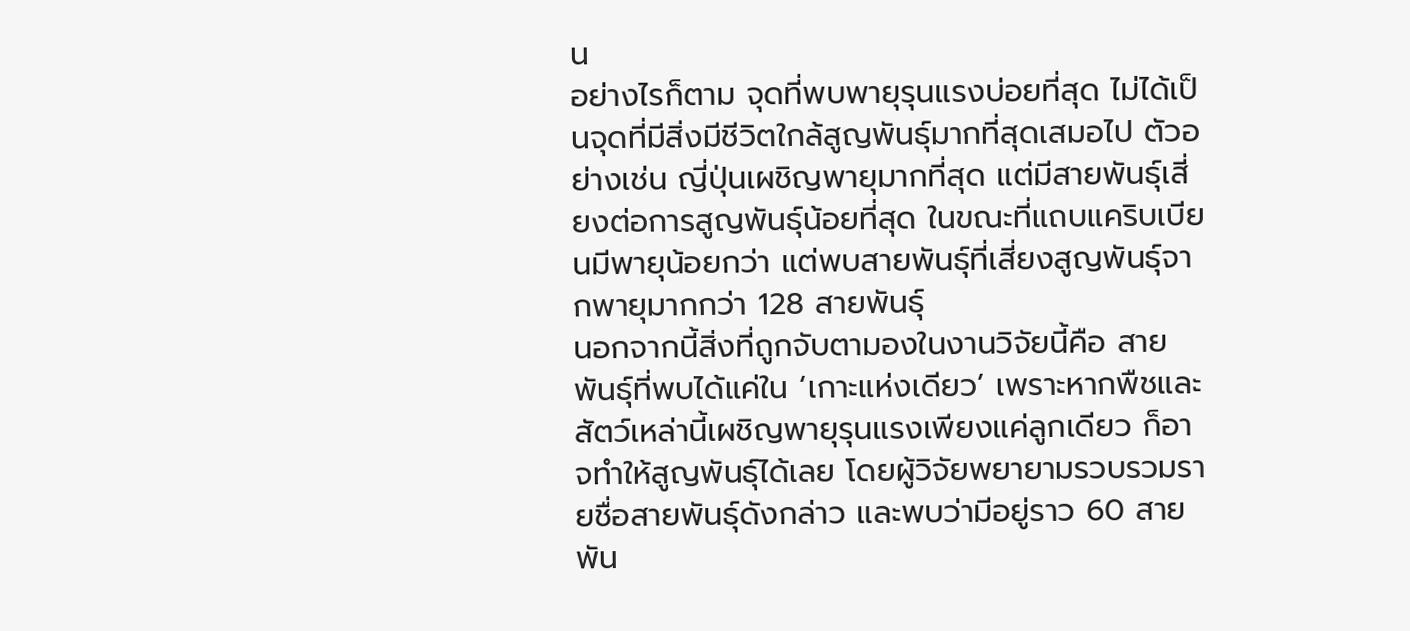น
อย่างไรก็ตาม จุดที่พบพายุรุนแรงบ่อยที่สุด ไม่ได้เป็นจุดที่มีสิ่งมีชีวิตใกล้สูญพันธุ์มากที่สุดเสมอไป ตัวอย่างเช่น ญี่ปุ่นเผชิญพายุมากที่สุด แต่มีสายพันธุ์เสี่ยงต่อการสูญพันธุ์น้อยที่สุด ในขณะที่แถบแคริบเบียนมีพายุน้อยกว่า แต่พบสายพันธุ์ที่เสี่ยงสูญพันธุ์จากพายุมากกว่า 128 สายพันธุ์
นอกจากนี้สิ่งที่ถูกจับตามองในงานวิจัยนี้คือ สายพันธุ์ที่พบได้แค่ใน ‘เกาะแห่งเดียว’ เพราะหากพืชและสัตว์เหล่านี้เผชิญพายุรุนแรงเพียงแค่ลูกเดียว ก็อาจทำให้สูญพันธุ์ได้เลย โดยผู้วิจัยพยายามรวบรวมรายชื่อสายพันธุ์ดังกล่าว และพบว่ามีอยู่ราว 60 สายพัน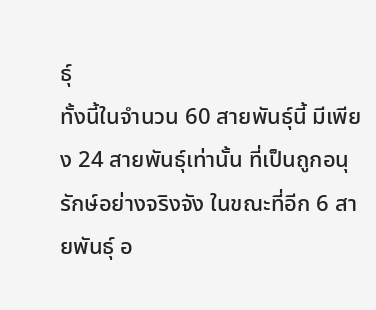ธุ์
ทั้งนี้ในจำนวน 60 สายพันธุ์นี้ มีเพียง 24 สายพันธุ์เท่านั้น ที่เป็นถูกอนุรักษ์อย่างจริงจัง ในขณะที่อีก 6 สายพันธุ์ อ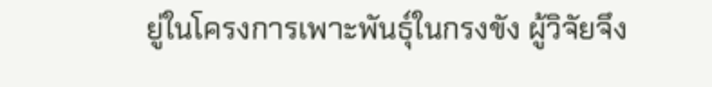ยู่ในโครงการเพาะพันธุ์ในกรงขัง ผู้วิจัยจึง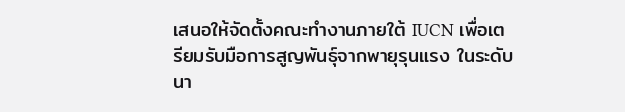เสนอให้จัดตั้งคณะทำงานภายใต้ IUCN เพื่อเตรียมรับมือการสูญพันธุ์จากพายุรุนแรง ในระดับนา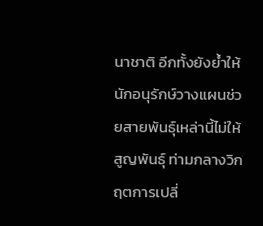นาชาติ อีกทั้งยังย้ำให้นักอนุรักษ์วางแผนช่วยสายพันธุ์เหล่านี้ไม่ให้สูญพันธุ์ ท่ามกลางวิกฤตการเปลี่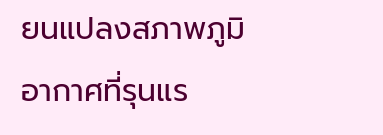ยนแปลงสภาพภูมิอากาศที่รุนแร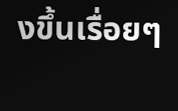งขึ้นเรื่อยๆ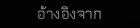อ้างอิงจาก